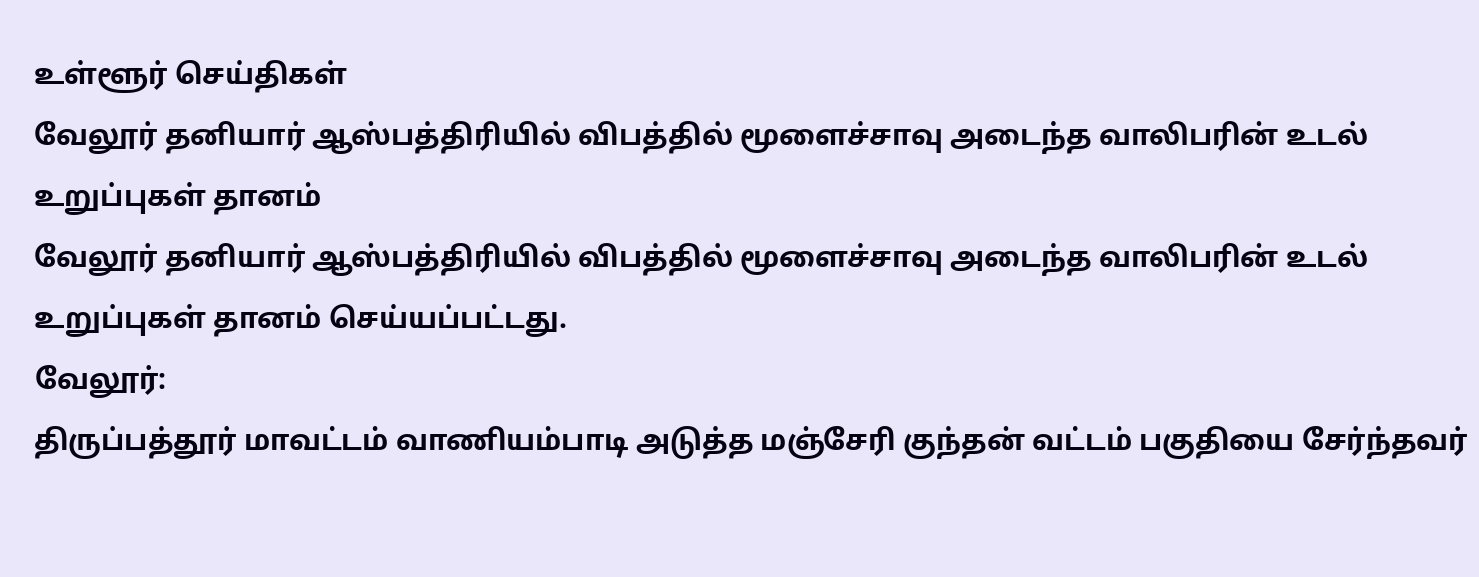உள்ளூர் செய்திகள்
வேலூர் தனியார் ஆஸ்பத்திரியில் விபத்தில் மூளைச்சாவு அடைந்த வாலிபரின் உடல் உறுப்புகள் தானம்
வேலூர் தனியார் ஆஸ்பத்திரியில் விபத்தில் மூளைச்சாவு அடைந்த வாலிபரின் உடல் உறுப்புகள் தானம் செய்யப்பட்டது.
வேலூர்:
திருப்பத்தூர் மாவட்டம் வாணியம்பாடி அடுத்த மஞ்சேரி குந்தன் வட்டம் பகுதியை சேர்ந்தவர்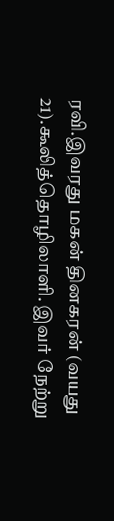ரவி.இவரது மகன் தினகரன் (வயது 21).கூலித்தொழிலாளி. இவர் நேற்று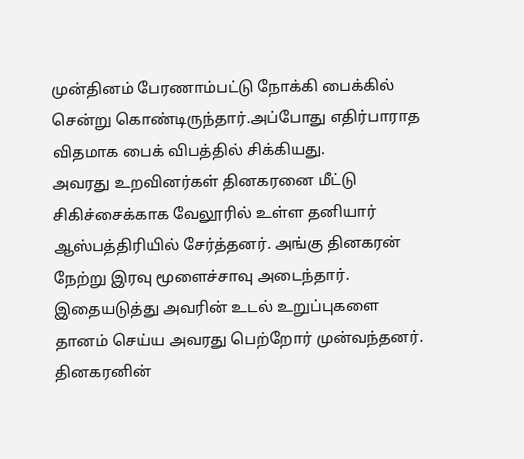முன்தினம் பேரணாம்பட்டு நோக்கி பைக்கில் சென்று கொண்டிருந்தார்.அப்போது எதிர்பாராத விதமாக பைக் விபத்தில் சிக்கியது.
அவரது உறவினர்கள் தினகரனை மீட்டு சிகிச்சைக்காக வேலூரில் உள்ள தனியார் ஆஸ்பத்திரியில் சேர்த்தனர். அங்கு தினகரன் நேற்று இரவு மூளைச்சாவு அடைந்தார். இதையடுத்து அவரின் உடல் உறுப்புகளை தானம் செய்ய அவரது பெற்றோர் முன்வந்தனர்.
தினகரனின்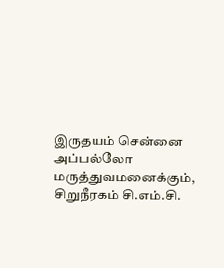இருதயம் சென்னை அப்பல்லோ மருத்துவமனைக்கும், சிறுநீரகம் சி.எம்.சி.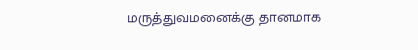மருத்துவமனைக்கு தானமாக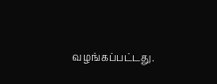வழங்கப்பட்டது.